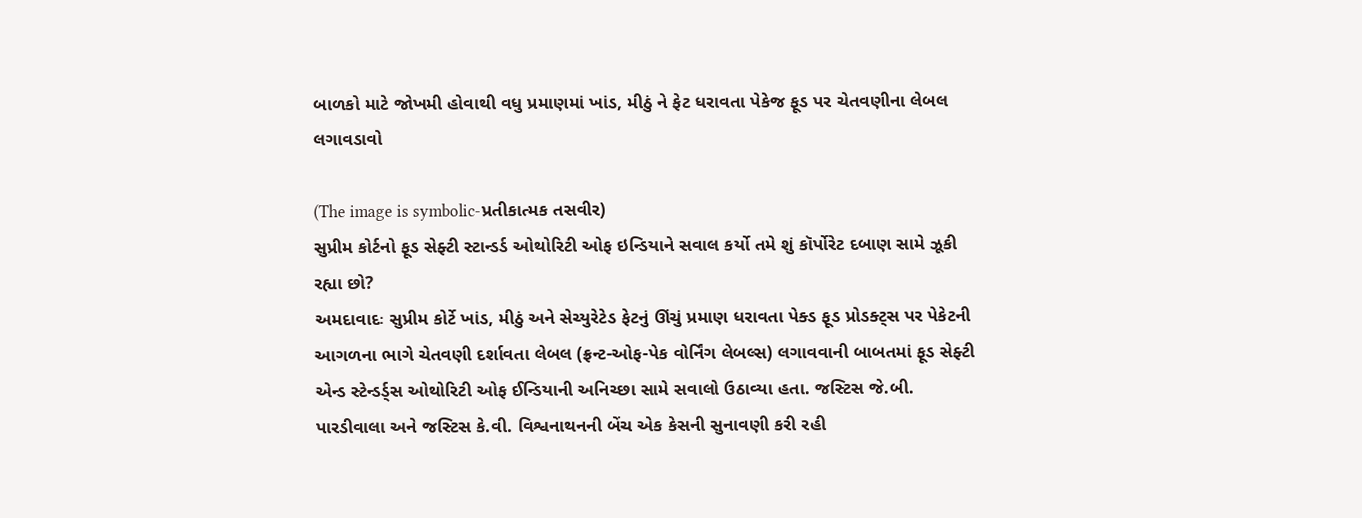બાળકો માટે જોખમી હોવાથી વધુ પ્રમાણમાં ખાંડ, મીઠું ને ફેટ ધરાવતા પેકેજ ફૂડ પર ચેતવણીના લેબલ લગાવડાવો

(The image is symbolic-પ્રતીકાત્મક તસવીર)
સુપ્રીમ કોર્ટનો ફૂડ સેફ્ટી સ્ટાન્ડર્ડ ઓથોરિટી ઓફ ઇન્ડિયાને સવાલ કર્યો તમે શું કૉર્પોરેટ દબાણ સામે ઝૂકી રહ્યા છો?
અમદાવાદઃ સુપ્રીમ કોર્ટે ખાંડ, મીઠું અને સેચ્યુરેટેડ ફેટનું ઊંચું પ્રમાણ ધરાવતા પેક્ડ ફૂડ પ્રોડક્ટ્સ પર પેકેટની આગળના ભાગે ચેતવણી દર્શાવતા લેબલ (ફ્રન્ટ-ઓફ-પેક વોર્નિંગ લેબલ્સ) લગાવવાની બાબતમાં ફૂડ સેફ્ટી એન્ડ સ્ટેન્ડર્ડ્સ ઓથોરિટી ઓફ ઈન્ડિયાની અનિચ્છા સામે સવાલો ઉઠાવ્યા હતા. જસ્ટિસ જે.બી. પારડીવાલા અને જસ્ટિસ કે.વી. વિશ્વનાથનની બેંચ એક કેસની સુનાવણી કરી રહી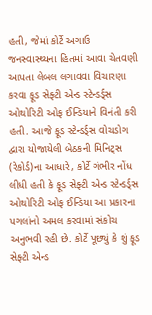હતી, જેમાં કોર્ટે અગાઉ જનસ્વાસ્થ્યના હિતમાં આવા ચેતવણી આપતા લેબલ લગાવવા વિચારણા કરવા ફૂડ સેફ્ટી એન્ડ સ્ટેન્ડર્ડ્સ ઓથોરિટી ઓફ ઈન્ડિયાને વિનંતી કરી હતી. આજે ફૂડ સ્ટેન્ડર્ડ્સ વોચડોગ દ્વારા યોજાયેલી બેઠકની મિનિટ્સ (રેકોર્ડ)ના આધારે, કોર્ટે ગંભીર નોંધ લીધી હતી કે ફૂડ સેફ્ટી એન્ડ સ્ટેન્ડર્ડ્સ ઓથોરિટી ઓફ ઈન્ડિયા આ પ્રકારના પગલાંનો અમલ કરવામાં સંકોચ અનુભવી રહી છે. કોર્ટે પૂછ્યું કે શું ફૂડ સેફ્ટી એન્ડ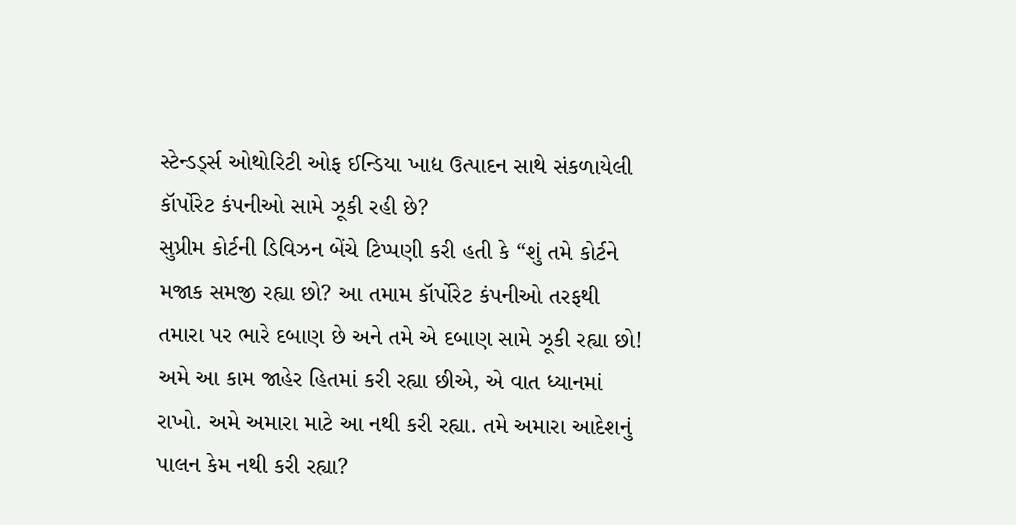સ્ટેન્ડર્ડ્સ ઓથોરિટી ઓફ ઈન્ડિયા ખાદ્ય ઉત્પાદન સાથે સંકળાયેલી કૉર્પોરેટ કંપનીઓ સામે ઝૂકી રહી છે?
સુપ્રીમ કોર્ટની ડિવિઝન બેંચે ટિપ્પણી કરી હતી કે “શું તમે કોર્ટને મજાક સમજી રહ્યા છો? આ તમામ કૉર્પોરેટ કંપનીઓ તરફથી તમારા પર ભારે દબાણ છે અને તમે એ દબાણ સામે ઝૂકી રહ્યા છો! અમે આ કામ જાહેર હિતમાં કરી રહ્યા છીએ, એ વાત ધ્યાનમાં રાખો. અમે અમારા માટે આ નથી કરી રહ્યા. તમે અમારા આદેશનું પાલન કેમ નથી કરી રહ્યા?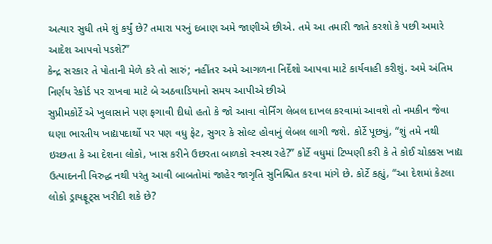અત્યાર સુધી તમે શું કર્યું છે? તમારા પરનું દબાણ અમે જાણીએ છીએ. તમે આ તમારી જાતે કરશો કે પછી અમારે આદેશ આપવો પડશે?”
કેન્દ્ર સરકાર તે પોતાની મેળે કરે તો સારું; નહીંતર અમે આગળના નિર્દેશો આપવા માટે કાર્યવાહી કરીશું. અમે અંતિમ નિર્ણય રેકોર્ડ પર રાખવા માટે બે અઠવાડિયાનો સમય આપીએ છીએ
સુપ્રીમકોર્ટે એ ખુલાસાને પણ ફગાવી દીધો હતો કે જો આવા વોર્નિંગ લેબલ દાખલ કરવામાં આવશે તો નમકીન જેવા ઘણા ભારતીય ખાદ્યપદાર્થો પર પણ વધુ ફેટ, સુગર કે સોલ્ટ હોવાનું લેબલ લાગી જશે. કોર્ટે પૂછ્યું, “શું તમે નથી ઇચ્છતા કે આ દેશના લોકો, ખાસ કરીને ઉછરતા બાળકો સ્વસ્થ રહે?” કોર્ટે વધુમાં ટિપ્પણી કરી કે તે કોઈ ચોક્કસ ખાદ્ય ઉત્પાદનની વિરુદ્ધ નથી પરંતુ આવી બાબતોમાં જાહેર જાગૃતિ સુનિશ્ચિત કરવા માંગે છે. કોર્ટે કહ્યું, “આ દેશમાં કેટલા લોકો ડ્રાયફ્રૂટ્સ ખરીદી શકે છે?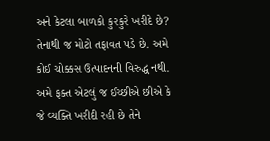અને કેટલા બાળકો કુરકુરે ખરીદે છે? તેનાથી જ મોટો તફાવત પડે છે. અમે કોઈ ચોક્કસ ઉત્પાદનની વિરુદ્ધ નથી. અમે ફક્ત એટલું જ ઈચ્છીએ છીએ કે જે વ્યક્તિ ખરીદી રહી છે તેને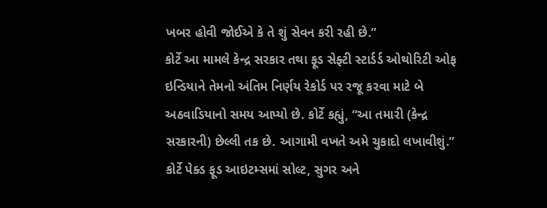ખબર હોવી જોઈએ કે તે શું સેવન કરી રહી છે.”
કોર્ટે આ મામલે કેન્દ્ર સરકાર તથા ફૂડ સેફ્ટી સ્ટાર્ડર્ડ ઓથોરિટી ઓફ ઇન્ડિયાને તેમનો અંતિમ નિર્ણય રેકોર્ડ પર રજૂ કરવા માટે બે અઠવાડિયાનો સમય આપ્યો છે. કોર્ટે કહ્યું, “આ તમારી (કેન્દ્ર સરકારની) છેલ્લી તક છે. આગામી વખતે અમે ચુકાદો લખાવીશું.” કોર્ટે પેક્ડ ફૂડ આઇટમ્સમાં સોલ્ટ, સુગર અને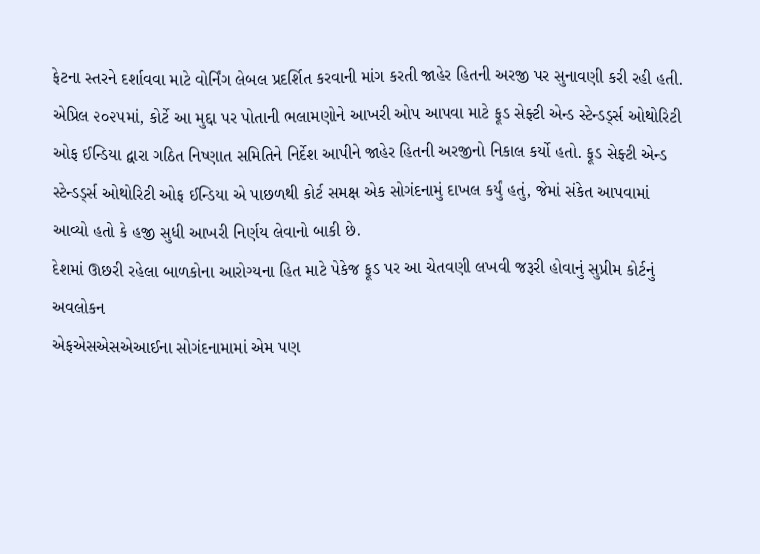ફેટના સ્તરને દર્શાવવા માટે વોર્નિંગ લેબલ પ્રદર્શિત કરવાની માંગ કરતી જાહેર હિતની અરજી પર સુનાવણી કરી રહી હતી. એપ્રિલ ૨૦૨૫માં, કોર્ટે આ મુદ્દા પર પોતાની ભલામણોને આખરી ઓપ આપવા માટે ફૂડ સેફ્ટી એન્ડ સ્ટેન્ડર્ડ્સ ઓથોરિટી ઓફ ઈન્ડિયા દ્વારા ગઠિત નિષ્ણાત સમિતિને નિર્દેશ આપીને જાહેર હિતની અરજીનો નિકાલ કર્યો હતો. ફૂડ સેફ્ટી એન્ડ સ્ટેન્ડર્ડ્સ ઓથોરિટી ઓફ ઈન્ડિયા એ પાછળથી કોર્ટ સમક્ષ એક સોગંદનામું દાખલ કર્યું હતું, જેમાં સંકેત આપવામાં આવ્યો હતો કે હજી સુધી આખરી નિર્ણય લેવાનો બાકી છે.
દેશમાં ઊછરી રહેલા બાળકોના આરોગ્યના હિત માટે પેકેજ ફૂડ પર આ ચેતવણી લખવી જરૂરી હોવાનું સુપ્રીમ કોર્ટનું અવલોકન
એફએસએસએઆઈના સોગંદનામામાં એમ પણ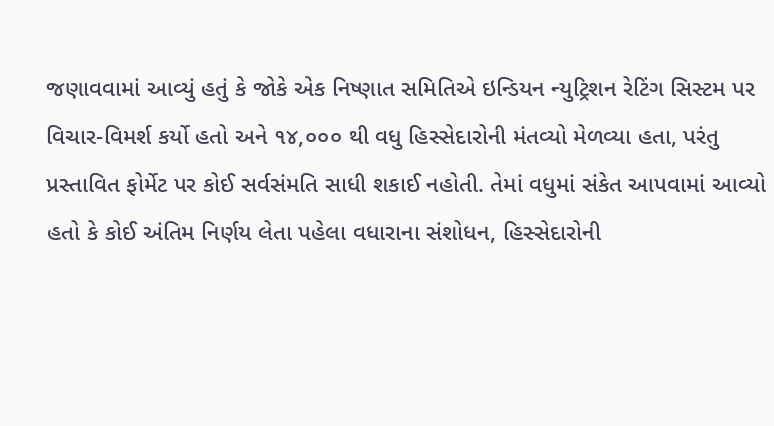જણાવવામાં આવ્યું હતું કે જોકે એક નિષ્ણાત સમિતિએ ઇન્ડિયન ન્યુટ્રિશન રેટિંગ સિસ્ટમ પર વિચાર-વિમર્શ કર્યો હતો અને ૧૪,૦૦૦ થી વધુ હિસ્સેદારોની મંતવ્યો મેળવ્યા હતા, પરંતુ પ્રસ્તાવિત ફોર્મેટ પર કોઈ સર્વસંમતિ સાધી શકાઈ નહોતી. તેમાં વધુમાં સંકેત આપવામાં આવ્યો હતો કે કોઈ અંતિમ નિર્ણય લેતા પહેલા વધારાના સંશોધન, હિસ્સેદારોની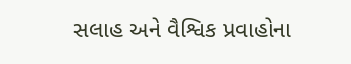સલાહ અને વૈશ્વિક પ્રવાહોના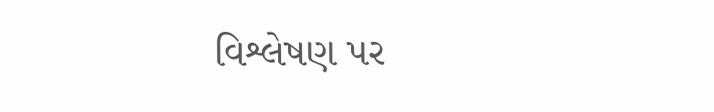વિશ્લેષણ પર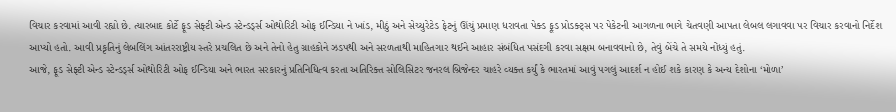વિચાર કરવામાં આવી રહ્યો છે. ત્યારબાદ કોર્ટે ફૂડ સેફ્ટી એન્ડ સ્ટેન્ડર્ડ્સ ઓથોરિટી ઓફ ઈન્ડિયા ને ખાંડ, મીઠું અને સેચ્યુરેટેડ ફેટનું ઊંચું પ્રમાણ ધરાવતા પેક્ડ ફૂડ પ્રોડક્ટ્સ પર પેકેટની આગળના ભાગે ચેતવણી આપતા લેબલ લગાવવા પર વિચાર કરવાનો નિર્દેશ આપ્યો હતો. આવી પ્રકૃતિનું લેબલિંગ આંતરરાષ્ટ્રીય સ્તરે પ્રચલિત છે અને તેનો હેતુ ગ્રાહકોને ઝડપથી અને સરળતાથી માહિતગાર થઈને આહાર સંબંધિત પસંદગી કરવા સક્ષમ બનાવવાનો છે, તેવું બેંચે તે સમયે નોંધ્યું હતું.
આજે, ફૂડ સેફ્ટી એન્ડ સ્ટેન્ડર્ડ્સ ઓથોરિટી ઓફ ઈન્ડિયા અને ભારત સરકારનું પ્રતિનિધિત્વ કરતા અતિરિક્ત સોલિસિટર જનરલ બ્રિજેન્દર ચાહરે વ્યક્ત કર્યું કે ભારતમાં આવું પગલું આદર્શ ન હોઈ શકે કારણ કે અન્ય દેશોના ‘મોળા’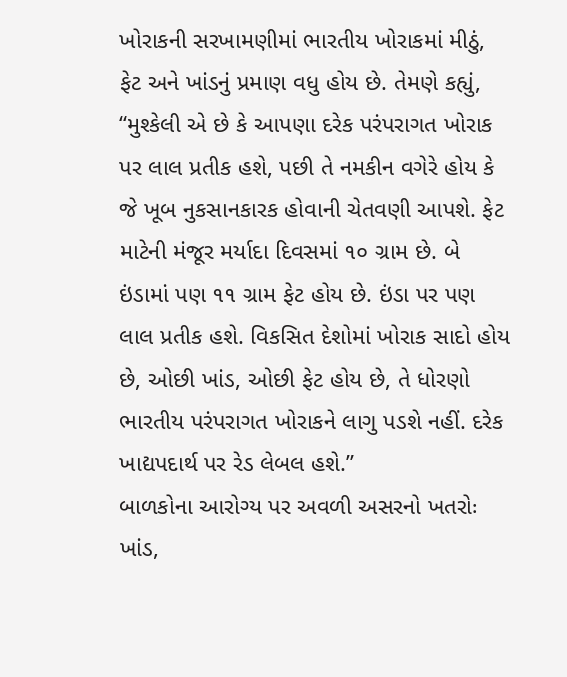ખોરાકની સરખામણીમાં ભારતીય ખોરાકમાં મીઠું, ફેટ અને ખાંડનું પ્રમાણ વધુ હોય છે. તેમણે કહ્યું, “મુશ્કેલી એ છે કે આપણા દરેક પરંપરાગત ખોરાક પર લાલ પ્રતીક હશે, પછી તે નમકીન વગેરે હોય કે જે ખૂબ નુકસાનકારક હોવાની ચેતવણી આપશે. ફેટ માટેની મંજૂર મર્યાદા દિવસમાં ૧૦ ગ્રામ છે. બે ઇંડામાં પણ ૧૧ ગ્રામ ફેટ હોય છે. ઇંડા પર પણ લાલ પ્રતીક હશે. વિકસિત દેશોમાં ખોરાક સાદો હોય છે, ઓછી ખાંડ, ઓછી ફેટ હોય છે, તે ધોરણો ભારતીય પરંપરાગત ખોરાકને લાગુ પડશે નહીં. દરેક ખાદ્યપદાર્થ પર રેડ લેબલ હશે.”
બાળકોના આરોગ્ય પર અવળી અસરનો ખતરોઃ ખાંડ,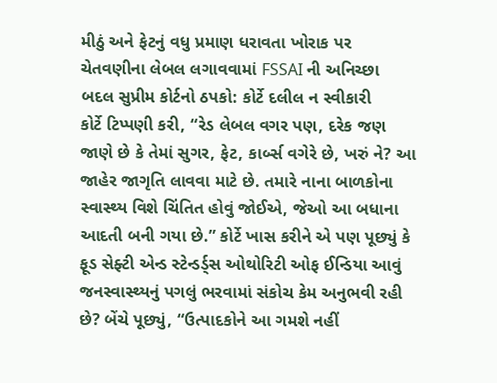મીઠું અને ફેટનું વધુ પ્રમાણ ધરાવતા ખોરાક પર ચેતવણીના લેબલ લગાવવામાં FSSAI ની અનિચ્છા બદલ સુપ્રીમ કોર્ટનો ઠપકો: કોર્ટે દલીલ ન સ્વીકારી
કોર્ટે ટિપ્પણી કરી, “રેડ લેબલ વગર પણ, દરેક જણ જાણે છે કે તેમાં સુગર, ફેટ, કાર્બ્સ વગેરે છે, ખરું ને? આ જાહેર જાગૃતિ લાવવા માટે છે. તમારે નાના બાળકોના સ્વાસ્થ્ય વિશે ચિંતિત હોવું જોઈએ, જેઓ આ બધાના આદતી બની ગયા છે.” કોર્ટે ખાસ કરીને એ પણ પૂછ્યું કે ફૂડ સેફ્ટી એન્ડ સ્ટેન્ડર્ડ્સ ઓથોરિટી ઓફ ઈન્ડિયા આવું જનસ્વાસ્થ્યનું પગલું ભરવામાં સંકોચ કેમ અનુભવી રહી છે? બેંચે પૂછ્યું, “ઉત્પાદકોને આ ગમશે નહીં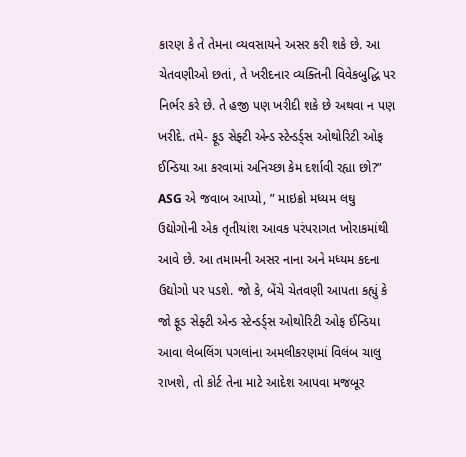કારણ કે તે તેમના વ્યવસાયને અસર કરી શકે છે. આ ચેતવણીઓ છતાં, તે ખરીદનાર વ્યક્તિની વિવેકબુદ્ધિ પર નિર્ભર કરે છે. તે હજી પણ ખરીદી શકે છે અથવા ન પણ ખરીદે. તમે- ફૂડ સેફ્ટી એન્ડ સ્ટેન્ડર્ડ્સ ઓથોરિટી ઓફ ઈન્ડિયા આ કરવામાં અનિચ્છા કેમ દર્શાવી રહ્યા છો?”
ASG એ જવાબ આપ્યો, ” માઇક્રો મધ્યમ લઘુ ઉદ્યોગોની એક તૃતીયાંશ આવક પરંપરાગત ખોરાકમાંથી આવે છે. આ તમામની અસર નાના અને મધ્યમ કદના ઉદ્યોગો પર પડશે. જો કે, બેંચે ચેતવણી આપતા કહ્યું કે જો ફૂડ સેફ્ટી એન્ડ સ્ટેન્ડર્ડ્સ ઓથોરિટી ઓફ ઈન્ડિયા આવા લેબલિંગ પગલાંના અમલીકરણમાં વિલંબ ચાલુ રાખશે, તો કોર્ટ તેના માટે આદેશ આપવા મજબૂર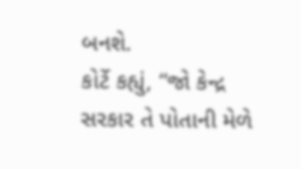બનશે.
કોર્ટે કહ્યું, “જો કેન્દ્ર સરકાર તે પોતાની મેળે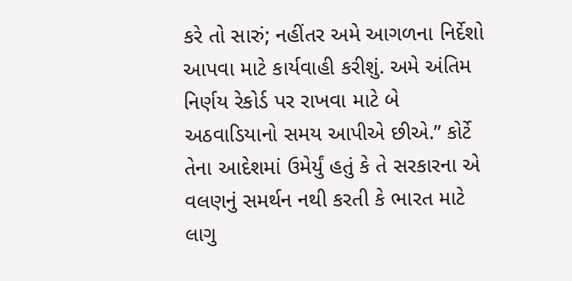કરે તો સારું; નહીંતર અમે આગળના નિર્દેશો આપવા માટે કાર્યવાહી કરીશું. અમે અંતિમ નિર્ણય રેકોર્ડ પર રાખવા માટે બે અઠવાડિયાનો સમય આપીએ છીએ.” કોર્ટે તેના આદેશમાં ઉમેર્યું હતું કે તે સરકારના એ વલણનું સમર્થન નથી કરતી કે ભારત માટે લાગુ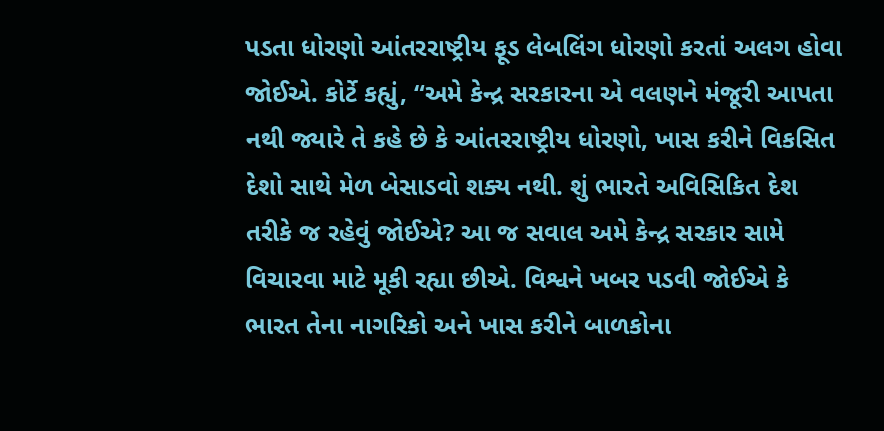પડતા ધોરણો આંતરરાષ્ટ્રીય ફૂડ લેબલિંગ ધોરણો કરતાં અલગ હોવા જોઈએ. કોર્ટે કહ્યું, “અમે કેન્દ્ર સરકારના એ વલણને મંજૂરી આપતા નથી જ્યારે તે કહે છે કે આંતરરાષ્ટ્રીય ધોરણો, ખાસ કરીને વિકસિત દેશો સાથે મેળ બેસાડવો શક્ય નથી. શું ભારતે અવિસિકિત દેશ તરીકે જ રહેવું જોઈએ? આ જ સવાલ અમે કેન્દ્ર સરકાર સામે વિચારવા માટે મૂકી રહ્યા છીએ. વિશ્વને ખબર પડવી જોઈએ કે ભારત તેના નાગરિકો અને ખાસ કરીને બાળકોના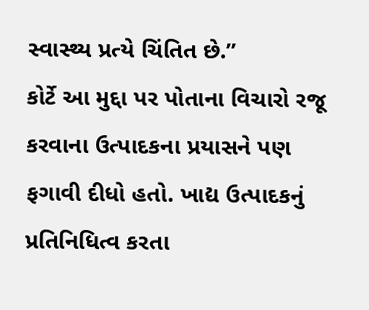સ્વાસ્થ્ય પ્રત્યે ચિંતિત છે.”
કોર્ટે આ મુદ્દા પર પોતાના વિચારો રજૂ કરવાના ઉત્પાદકના પ્રયાસને પણ ફગાવી દીધો હતો. ખાદ્ય ઉત્પાદકનું પ્રતિનિધિત્વ કરતા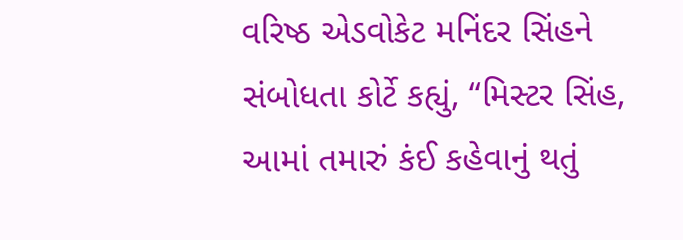વરિષ્ઠ એડવોકેટ મનિંદર સિંહને સંબોધતા કોર્ટે કહ્યું, “મિસ્ટર સિંહ, આમાં તમારું કંઈ કહેવાનું થતું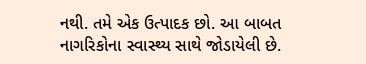નથી. તમે એક ઉત્પાદક છો. આ બાબત નાગરિકોના સ્વાસ્થ્ય સાથે જોડાયેલી છે.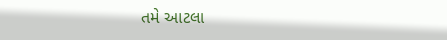તમે આટલા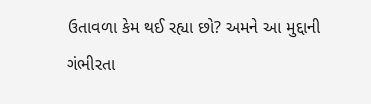ઉતાવળા કેમ થઈ રહ્યા છો? અમને આ મુદ્દાની ગંભીરતા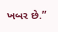ખબર છે.”